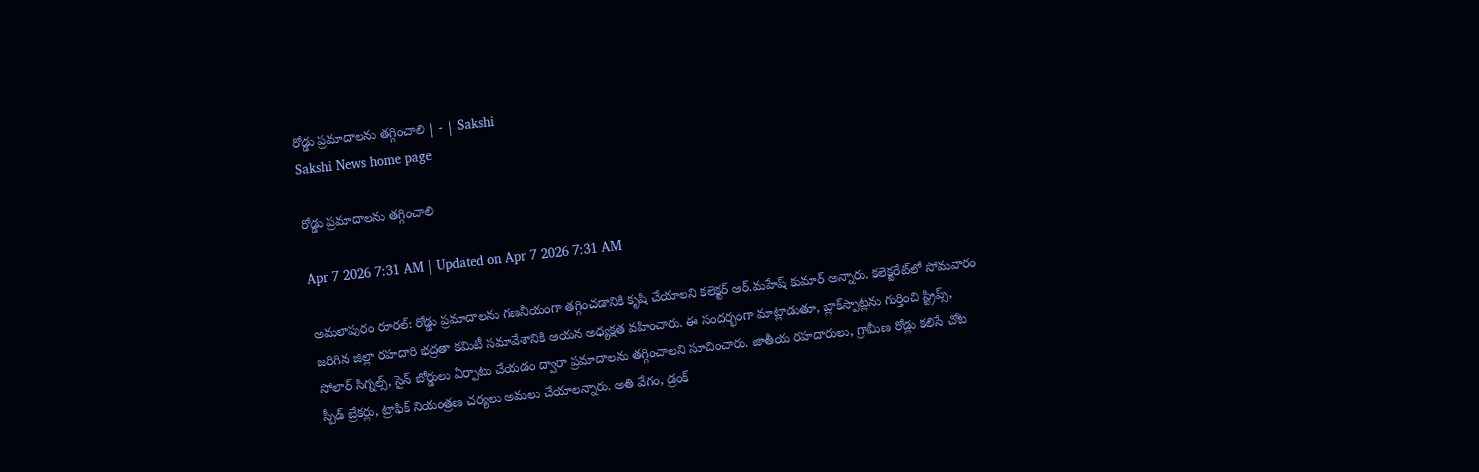రోడ్డు ప్రమాదాలను తగ్గించాలి | - | Sakshi
Sakshi News home page

రోడ్డు ప్రమాదాలను తగ్గించాలి

Apr 7 2026 7:31 AM | Updated on Apr 7 2026 7:31 AM

అమలాపురం రూరల్‌: రోడ్డు ప్రమాదాలను గణనీయంగా తగ్గించడానికి కృషి చేయాలని కలెక్టర్‌ ఆర్‌.మహేష్‌ కుమార్‌ అన్నారు. కలెక్టరేట్‌లో సోమవారం జరిగిన జిల్లా రహదారి భద్రతా కమిటీ సమావేశానికి ఆయన అధ్యక్షత వహించారు. ఈ సందర్భంగా మాట్లాడుతూ, బ్లాక్‌స్పాట్లను గుర్తించి స్ట్రిప్స్‌, సోలార్‌ సిగ్నల్స్‌, సైన్‌ బోర్డులు ఏర్పాటు చేయడం ద్వారా ప్రమాదాలను తగ్గించాలని సూచించారు. జాతీయ రహదారులు, గ్రామీణ రోడ్లు కలిసే చోట స్పీడ్‌ బ్రేకర్లు, ట్రాఫిక్‌ నియంత్రణ చర్యలు అమలు చేయాలన్నారు. అతి వేగం, డ్రంక్‌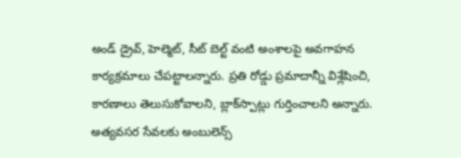అండ్‌ డ్రైవ్‌, హెల్మెట్‌, సీట్‌ బెల్ట్‌ వంటి అంశాలపై అవగాహన కార్యక్రమాలు చేపట్టాలన్నారు. ప్రతి రోడ్డు ప్రమాదాన్నీ విశ్లేషించి, కారణాలు తెలుసుకోవాలని, బ్లాక్‌స్పాట్లు గుర్తించాలని అన్నారు. అత్యవసర సేవలకు అంబులెన్స్‌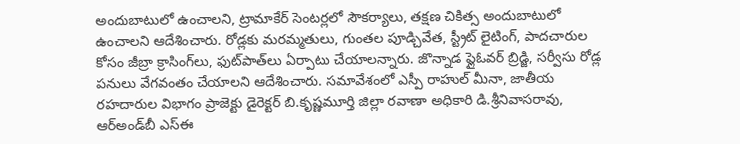అందుబాటులో ఉంచాలని, ట్రామాకేర్‌ సెంటర్లలో సౌకర్యాలు, తక్షణ చికిత్స అందుబాటులో ఉంచాలని ఆదేశించారు. రోడ్లకు మరమ్మతులు, గుంతల పూడ్చివేత, స్ట్రీట్‌ లైటింగ్‌, పాదచారుల కోసం జీబ్రా క్రాసింగ్‌లు, ఫుట్‌పాత్‌లు ఏర్పాటు చేయాలన్నారు. జొన్నాడ ఫ్లైఓవర్‌ బ్రిడ్జి, సర్వీసు రోడ్ల పనులు వేగవంతం చేయాలని ఆదేశించారు. సమావేశంలో ఎస్పీ రాహుల్‌ మీనా, జాతీయ రహదారుల విభాగం ప్రాజెక్టు డైరెక్టర్‌ బి.కృష్ణమూర్తి జిల్లా రవాణా అధికారి డి.శ్రీనివాసరావు, ఆర్‌అండ్‌బీ ఎస్‌ఈ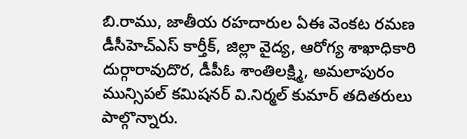బి.రాము, జాతీయ రహదారుల ఏఈ వెంకట రమణ డీసీహెచ్‌ఎస్‌ కార్తీక్‌, జిల్లా వైద్య, ఆరోగ్య శాఖాధికారి దుర్గారావుదొర, డీపీఓ శాంతిలక్ష్మి, అమలాపురం మున్సిపల్‌ కమిషనర్‌ వి.నిర్మల్‌ కుమార్‌ తదితరులు పాల్గొన్నారు.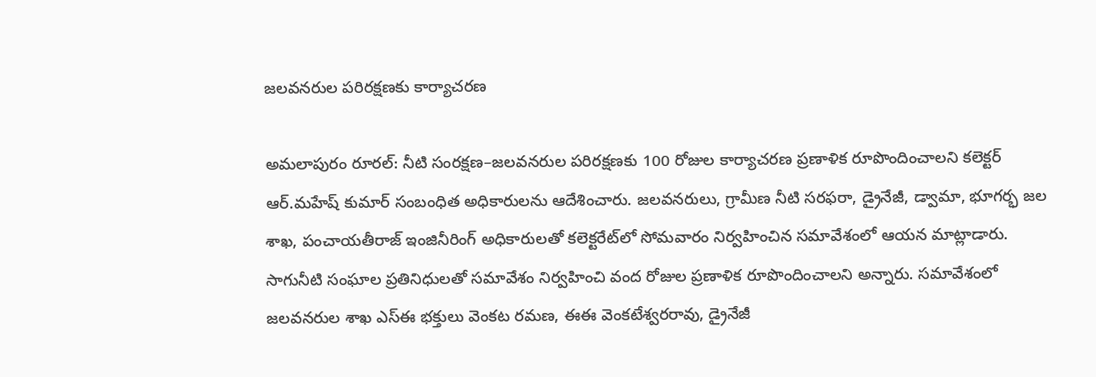జలవనరుల పరిరక్షణకు కార్యాచరణ

అమలాపురం రూరల్‌: నీటి సంరక్షణ–జలవనరుల పరిరక్షణకు 100 రోజుల కార్యాచరణ ప్రణాళిక రూపొందించాలని కలెక్టర్‌ ఆర్‌.మహేష్‌ కుమార్‌ సంబంధిత అధికారులను ఆదేశించారు. జలవనరులు, గ్రామీణ నీటి సరఫరా, డ్రైనేజీ, డ్వామా, భూగర్భ జల శాఖ, పంచాయతీరాజ్‌ ఇంజినీరింగ్‌ అధికారులతో కలెక్టరేట్‌లో సోమవారం నిర్వహించిన సమావేశంలో ఆయన మాట్లాడారు. సాగునీటి సంఘాల ప్రతినిధులతో సమావేశం నిర్వహించి వంద రోజుల ప్రణాళిక రూపొందించాలని అన్నారు. సమావేశంలో జలవనరుల శాఖ ఎస్‌ఈ భక్తులు వెంకట రమణ, ఈఈ వెంకటేశ్వరరావు, డ్రైనేజీ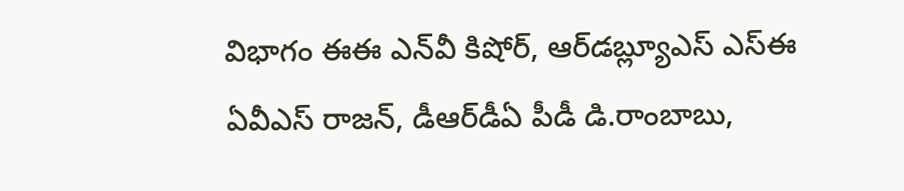విభాగం ఈఈ ఎన్‌వీ కిషోర్‌, ఆర్‌డబ్ల్యూఎస్‌ ఎస్‌ఈ ఏవీఎస్‌ రాజన్‌, డీఆర్‌డీఏ పీడీ డి.రాంబాబు,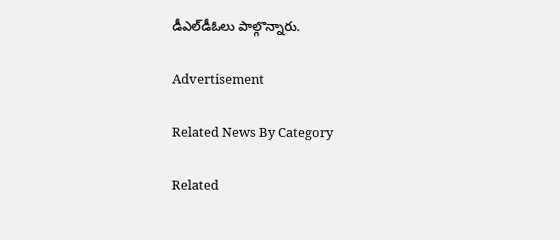డీఎల్‌డీఓలు పాల్గొన్నారు.

Advertisement

Related News By Category

Related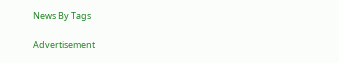News By Tags

Advertisement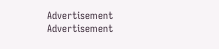Advertisement
Advertisement